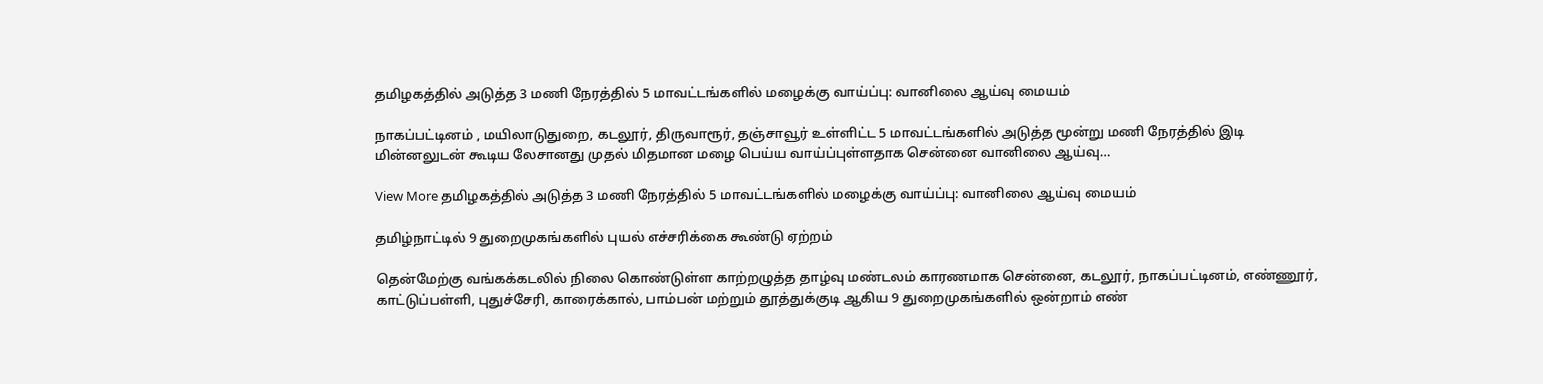தமிழகத்தில் அடுத்த 3 மணி நேரத்தில் 5 மாவட்டங்களில் மழைக்கு வாய்ப்பு: வானிலை ஆய்வு மையம்

நாகப்பட்டினம் , மயிலாடுதுறை, கடலூர், திருவாரூர், தஞ்சாவூர் உள்ளிட்ட 5 மாவட்டங்களில் அடுத்த மூன்று மணி நேரத்தில் இடி மின்னலுடன் கூடிய லேசானது முதல் மிதமான மழை பெய்ய வாய்ப்புள்ளதாக சென்னை வானிலை ஆய்வு…

View More தமிழகத்தில் அடுத்த 3 மணி நேரத்தில் 5 மாவட்டங்களில் மழைக்கு வாய்ப்பு: வானிலை ஆய்வு மையம்

தமிழ்நாட்டில் 9 துறைமுகங்களில் புயல் எச்சரிக்கை கூண்டு ஏற்றம்

தென்மேற்கு வங்கக்கடலில் நிலை கொண்டுள்ள காற்றழுத்த தாழ்வு மண்டலம் காரணமாக சென்னை, கடலூர், நாகப்பட்டினம், எண்ணூர், காட்டுப்பள்ளி, புதுச்சேரி, காரைக்கால், பாம்பன் மற்றும் தூத்துக்குடி ஆகிய 9 துறைமுகங்களில் ஒன்றாம் எண்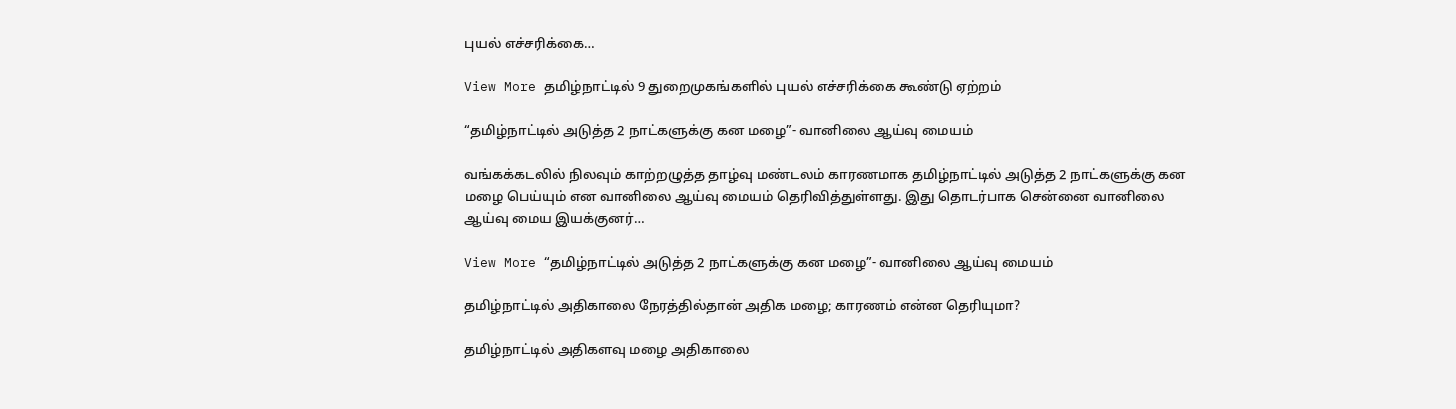புயல் எச்சரிக்கை…

View More தமிழ்நாட்டில் 9 துறைமுகங்களில் புயல் எச்சரிக்கை கூண்டு ஏற்றம்

“தமிழ்நாட்டில் அடுத்த 2 நாட்களுக்கு கன மழை”- வானிலை ஆய்வு மையம்

வங்கக்கடலில் நிலவும் காற்றழுத்த தாழ்வு மண்டலம் காரணமாக தமிழ்நாட்டில் அடுத்த 2 நாட்களுக்கு கன மழை பெய்யும் என வானிலை ஆய்வு மையம் தெரிவித்துள்ளது. இது தொடர்பாக சென்னை வானிலை ஆய்வு மைய இயக்குனர்…

View More “தமிழ்நாட்டில் அடுத்த 2 நாட்களுக்கு கன மழை”- வானிலை ஆய்வு மையம்

தமிழ்நாட்டில் அதிகாலை நேரத்தில்தான் அதிக மழை; காரணம் என்ன தெரியுமா?

தமிழ்நாட்டில் அதிகளவு மழை அதிகாலை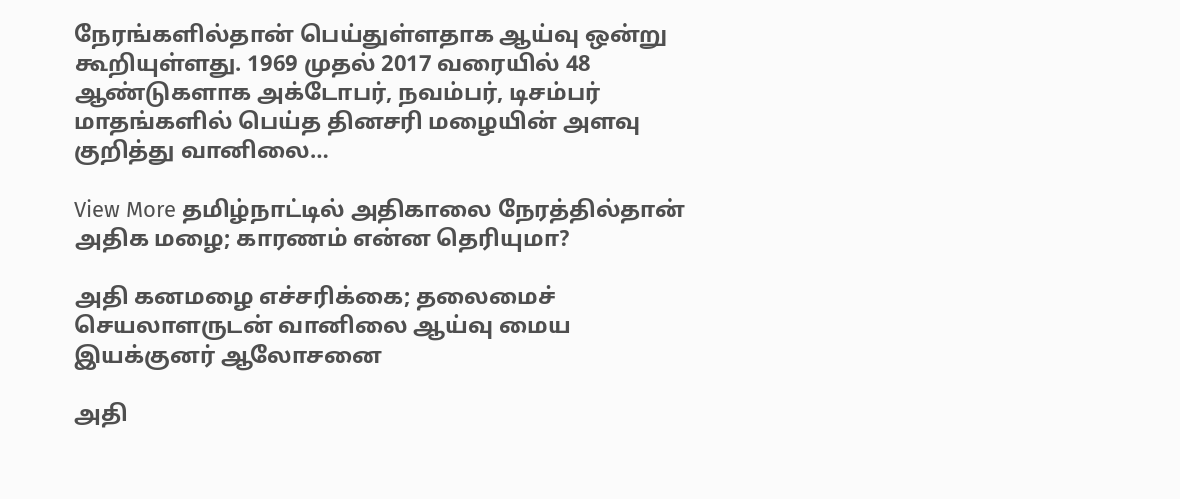நேரங்களில்தான் பெய்துள்ளதாக ஆய்வு ஒன்று கூறியுள்ளது. 1969 முதல் 2017 வரையில் 48 ஆண்டுகளாக அக்டோபர், நவம்பர், டிசம்பர் மாதங்களில் பெய்த தினசரி மழையின் அளவு குறித்து வானிலை…

View More தமிழ்நாட்டில் அதிகாலை நேரத்தில்தான் அதிக மழை; காரணம் என்ன தெரியுமா?

அதி கனமழை எச்சரிக்கை; தலைமைச் செயலாளருடன் வானிலை ஆய்வு மைய இயக்குனர் ஆலோசனை

அதி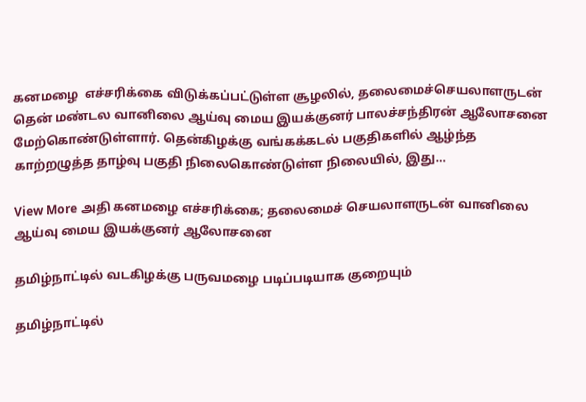கனமழை  எச்சரிக்கை விடுக்கப்பட்டுள்ள சூழலில், தலைமைச்செயலாளருடன் தென் மண்டல வானிலை ஆய்வு மைய இயக்குனர் பாலச்சந்திரன் ஆலோசனை மேற்கொண்டுள்ளார். தென்கிழக்கு வங்கக்கடல் பகுதிகளில் ஆழ்ந்த காற்றழுத்த தாழ்வு பகுதி நிலைகொண்டுள்ள நிலையில், இது…

View More அதி கனமழை எச்சரிக்கை; தலைமைச் செயலாளருடன் வானிலை ஆய்வு மைய இயக்குனர் ஆலோசனை

தமிழ்நாட்டில் வடகிழக்கு பருவமழை படிப்படியாக குறையும்

தமிழ்நாட்டில்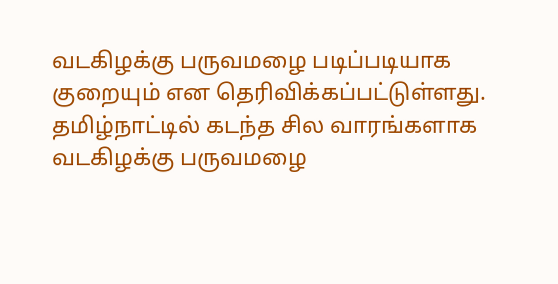வடகிழக்கு பருவமழை படிப்படியாக குறையும் என தெரிவிக்கப்பட்டுள்ளது. தமிழ்நாட்டில் கடந்த சில வாரங்களாக வடகிழக்கு பருவமழை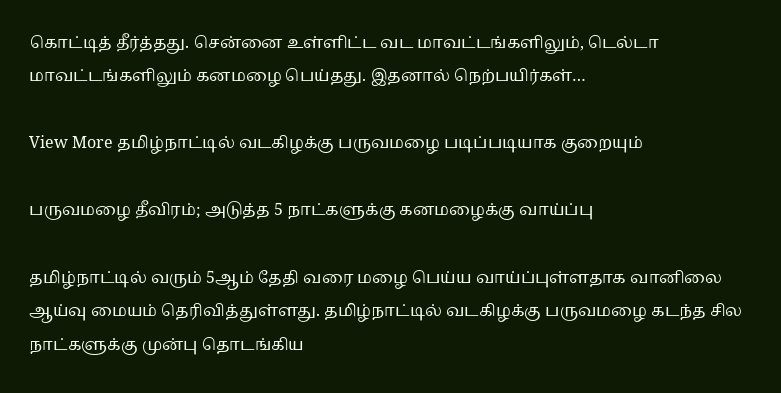கொட்டித் தீர்த்தது. சென்னை உள்ளிட்ட வட மாவட்டங்களிலும், டெல்டா மாவட்டங்களிலும் கனமழை பெய்தது. இதனால் நெற்பயிர்கள்…

View More தமிழ்நாட்டில் வடகிழக்கு பருவமழை படிப்படியாக குறையும்

பருவமழை தீவிரம்; அடுத்த 5 நாட்களுக்கு கனமழைக்கு வாய்ப்பு

தமிழ்நாட்டில் வரும் 5ஆம் தேதி வரை மழை பெய்ய வாய்ப்புள்ளதாக வானிலை ஆய்வு மையம் தெரிவித்துள்ளது. தமிழ்நாட்டில் வடகிழக்கு பருவமழை கடந்த சில நாட்களுக்கு முன்பு தொடங்கிய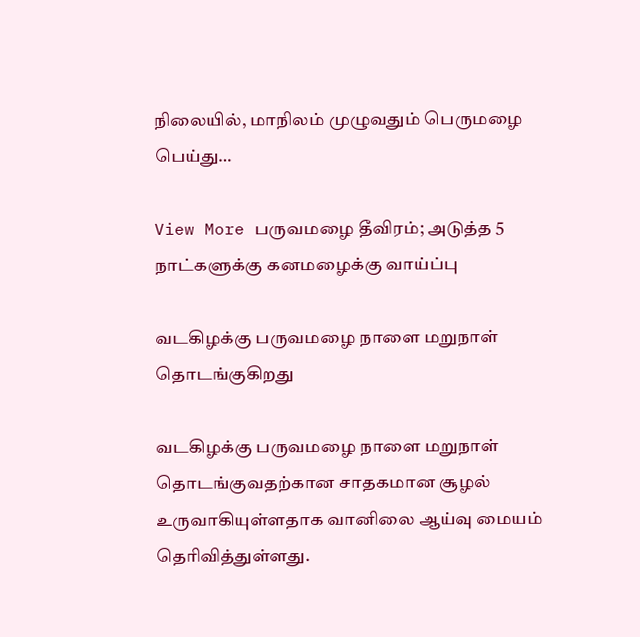நிலையில், மாநிலம் முழுவதும் பெருமழை பெய்து…

View More பருவமழை தீவிரம்; அடுத்த 5 நாட்களுக்கு கனமழைக்கு வாய்ப்பு

வடகிழக்கு பருவமழை நாளை மறுநாள் தொடங்குகிறது

வடகிழக்கு பருவமழை நாளை மறுநாள் தொடங்குவதற்கான சாதகமான சூழல் உருவாகியுள்ளதாக வானிலை ஆய்வு மையம் தெரிவித்துள்ளது.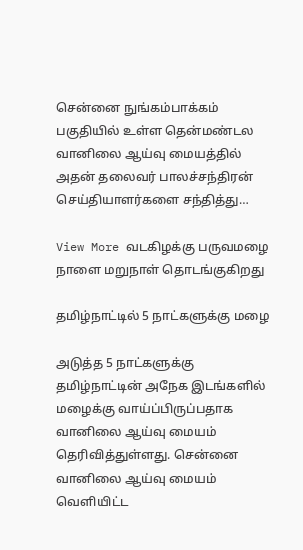சென்னை நுங்கம்பாக்கம் பகுதியில் உள்ள தென்மண்டல வானிலை ஆய்வு மையத்தில் அதன் தலைவர் பாலச்சந்திரன் செய்தியாளர்களை சந்தித்து…

View More வடகிழக்கு பருவமழை நாளை மறுநாள் தொடங்குகிறது

தமிழ்நாட்டில் 5 நாட்களுக்கு மழை

அடுத்த 5 நாட்களுக்கு தமிழ்நாட்டின் அநேக இடங்களில் மழைக்கு வாய்ப்பிருப்பதாக வானிலை ஆய்வு மையம் தெரிவித்துள்ளது. சென்னை வானிலை ஆய்வு மையம் வெளியிட்ட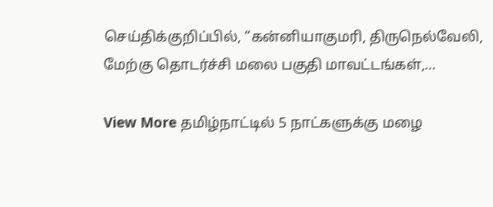செய்திக்குறிப்பில், “கன்னியாகுமரி, திருநெல்வேலி, மேற்கு தொடர்ச்சி மலை பகுதி மாவட்டங்கள்,…

View More தமிழ்நாட்டில் 5 நாட்களுக்கு மழை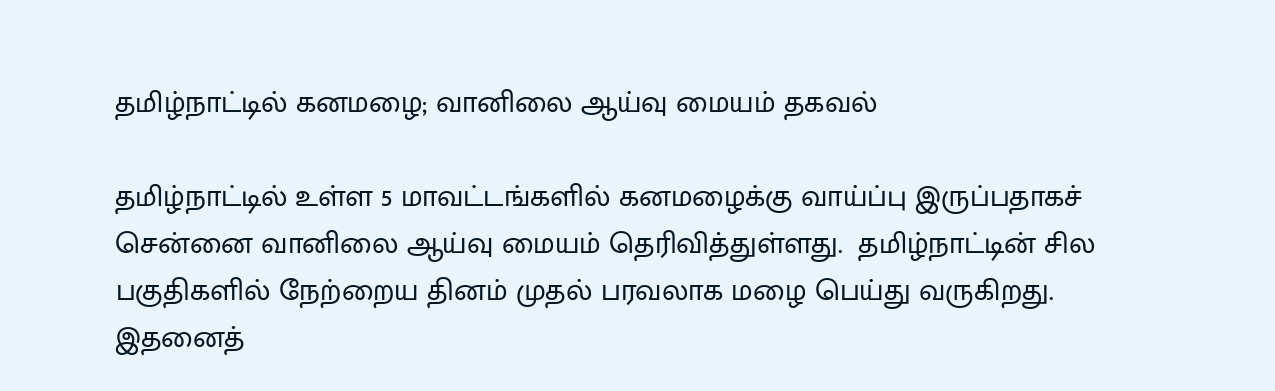தமிழ்நாட்டில் கனமழை; வானிலை ஆய்வு மையம் தகவல்

தமிழ்நாட்டில் உள்ள 5 மாவட்டங்களில் கனமழைக்கு வாய்ப்பு இருப்பதாகச் சென்னை வானிலை ஆய்வு மையம் தெரிவித்துள்ளது.  தமிழ்நாட்டின் சில பகுதிகளில் நேற்றைய தினம் முதல் பரவலாக மழை பெய்து வருகிறது. இதனைத்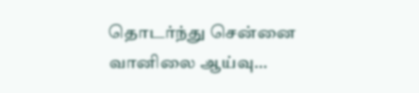தொடர்ந்து சென்னை வானிலை ஆய்வு…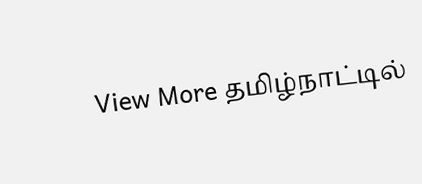View More தமிழ்நாட்டில்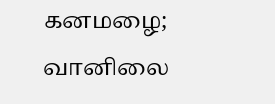கனமழை; வானிலை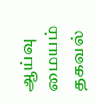ஆய்வு மையம் தகவல்